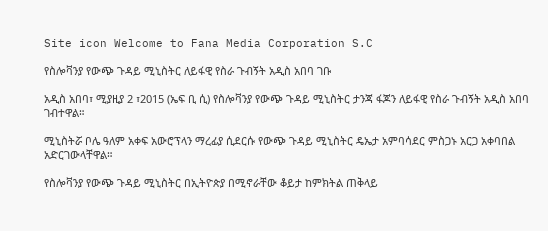Site icon Welcome to Fana Media Corporation S.C

የስሎቫንያ የውጭ ጉዳይ ሚኒስትር ለይፋዊ የስራ ጉብኝት አዲስ አበባ ገቡ

አዲስ አበባ፣ ሚያዚያ 2 ፣2015 (ኤፍ ቢ ሲ) የስሎቫንያ የውጭ ጉዳይ ሚኒስትር ታንጃ ፋጆን ለይፋዊ የስራ ጉብኝት አዲስ አበባ ገብተዋል።

ሚኒስትሯ ቦሌ ዓለም አቀፍ አውሮፕላን ማረፊያ ሲደርሱ የውጭ ጉዳይ ሚኒስትር ዴኤታ አምባሳደር ምስጋኑ አርጋ አቀባበል አድርገውላቸዋል።

የስሎቫንያ የውጭ ጉዳይ ሚኒስትር በኢትዮጵያ በሚኖራቸው ቆይታ ከምክትል ጠቅላይ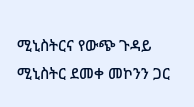ሚኒስትርና የውጭ ጉዳይ ሚኒስትር ደመቀ መኮንን ጋር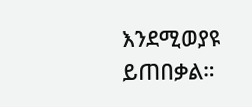እንደሚወያዩ ይጠበቃል።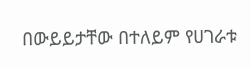በውይይታቸው በተለይም የሀገራቱ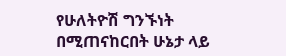የሁለትዮሽ ግንኙነት በሚጠናከርበት ሁኔታ ላይ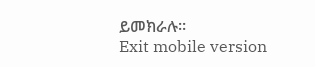ይመክራሉ።
Exit mobile version